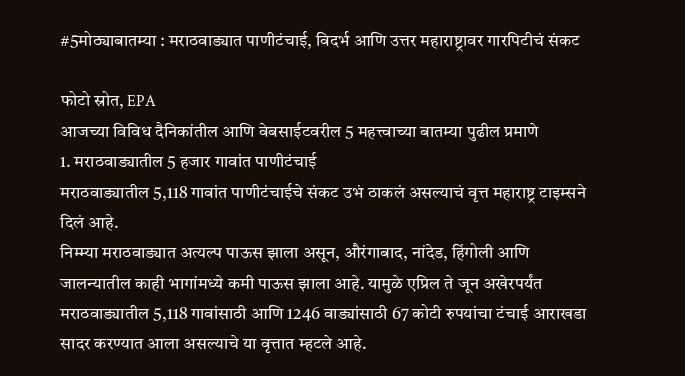#5मोठ्याबातम्या : मराठवाड्यात पाणीटंचाई, विदर्भ आणि उत्तर महाराष्ट्रावर गारपिटीचं संकट

फोटो स्रोत, EPA
आजच्या विविध दैनिकांतील आणि वेबसाईटवरील 5 महत्त्वाच्या बातम्या पुढील प्रमाणे
1. मराठवाड्यातील 5 हजार गावांत पाणीटंचाई
मराठवाड्यातील 5,118 गावांत पाणीटंचाईचे संकट उभं ठाकलं असल्याचं वृत्त महाराष्ट्र टाइम्सने दिलं आहे.
निम्म्या मराठवाड्यात अत्यल्प पाऊस झाला असून, औरंगाबाद, नांदेड, हिंगोली आणि जालन्यातील काही भागांमध्ये कमी पाऊस झाला आहे. यामुळे एप्रिल ते जून अखेरपर्यंत मराठवाड्यातील 5,118 गावांसाठी आणि 1246 वाड्यांसाठी 67 कोटी रुपयांचा टंचाई आराखडा सादर करण्यात आला असल्याचे या वृत्तात म्हटले आहे.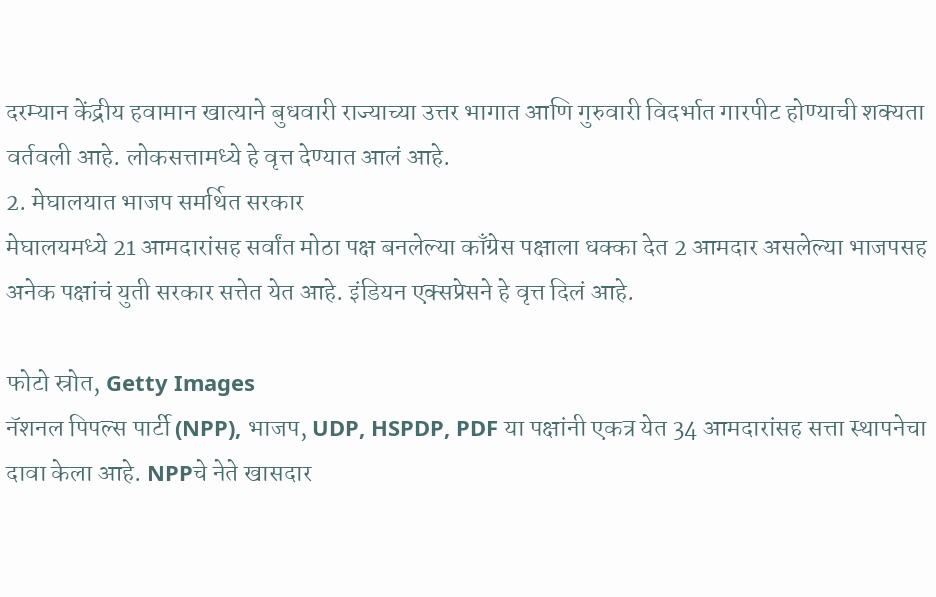दरम्यान केंद्रीय हवामान खात्याने बुधवारी राज्याच्या उत्तर भागात आणि गुरुवारी विदर्भात गारपीट होण्याची शक्यता वर्तवली आहे. लोकसत्तामध्ये हे वृत्त देण्यात आलं आहे.
2. मेघालयात भाजप समर्थित सरकार
मेघालयमध्ये 21 आमदारांसह सर्वांत मोठा पक्ष बनलेल्या काँग्रेस पक्षाला धक्का देत 2 आमदार असलेल्या भाजपसह अनेक पक्षांचं युती सरकार सत्तेत येत आहे. इंडियन एक्सप्रेसने हे वृत्त दिलं आहे.

फोटो स्रोत, Getty Images
नॅशनल पिपल्स पार्टी (NPP), भाजप, UDP, HSPDP, PDF या पक्षांनी एकत्र येत 34 आमदारांसह सत्ता स्थापनेचा दावा केला आहे. NPPचे नेते खासदार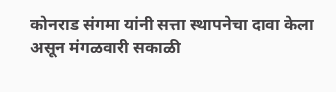कोनराड संगमा यांनी सत्ता स्थापनेचा दावा केला असून मंगळवारी सकाळी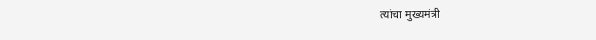त्यांचा मुख्यमंत्री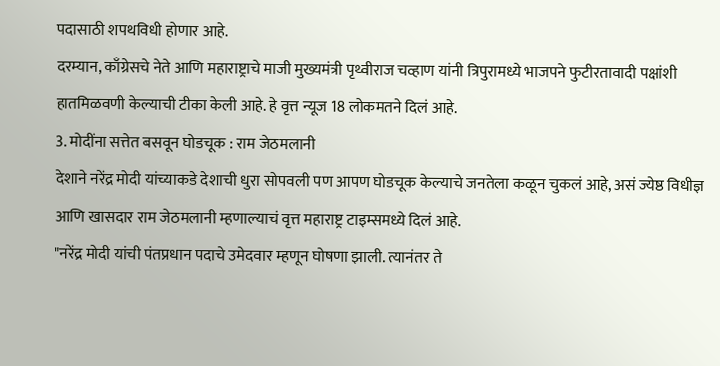पदासाठी शपथविधी होणार आहे.
दरम्यान, काँग्रेसचे नेते आणि महाराष्ट्राचे माजी मुख्यमंत्री पृथ्वीराज चव्हाण यांनी त्रिपुरामध्ये भाजपने फुटीरतावादी पक्षांशी हातमिळवणी केल्याची टीका केली आहे. हे वृत्त न्यूज 18 लोकमतने दिलं आहे.
3. मोदींना सत्तेत बसवून घोडचूक : राम जेठमलानी
देशाने नरेंद्र मोदी यांच्याकडे देशाची धुरा सोपवली पण आपण घोडचूक केल्याचे जनतेला कळून चुकलं आहे, असं ज्येष्ठ विधीज्ञ आणि खासदार राम जेठमलानी म्हणाल्याचं वृत्त महाराष्ट्र टाइम्समध्ये दिलं आहे.
"नरेंद्र मोदी यांची पंतप्रधान पदाचे उमेदवार म्हणून घोषणा झाली. त्यानंतर ते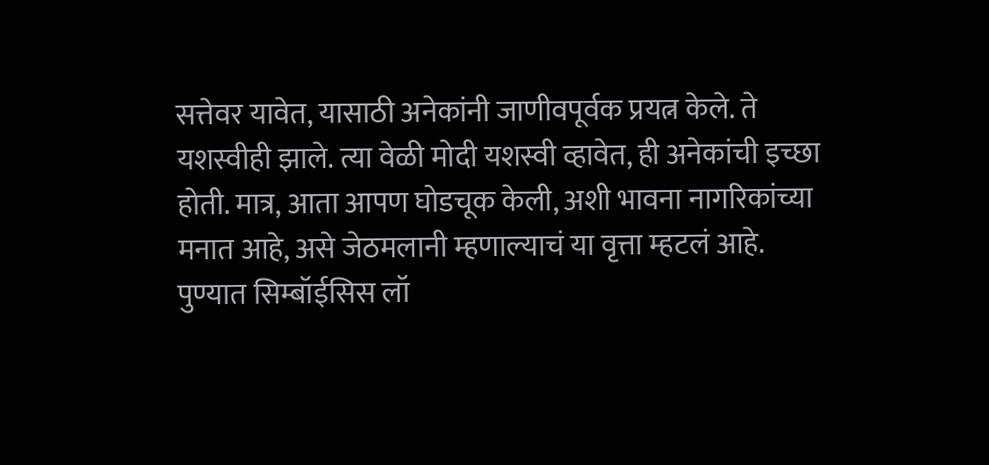सत्तेवर यावेत, यासाठी अनेकांनी जाणीवपूर्वक प्रयत्न केले. ते यशस्वीही झाले. त्या वेळी मोदी यशस्वी व्हावेत, ही अनेकांची इच्छा होती. मात्र, आता आपण घोडचूक केली, अशी भावना नागरिकांच्या मनात आहे, असे जेठमलानी म्हणाल्याचं या वृत्ता म्हटलं आहे.
पुण्यात सिम्बॉईसिस लॉ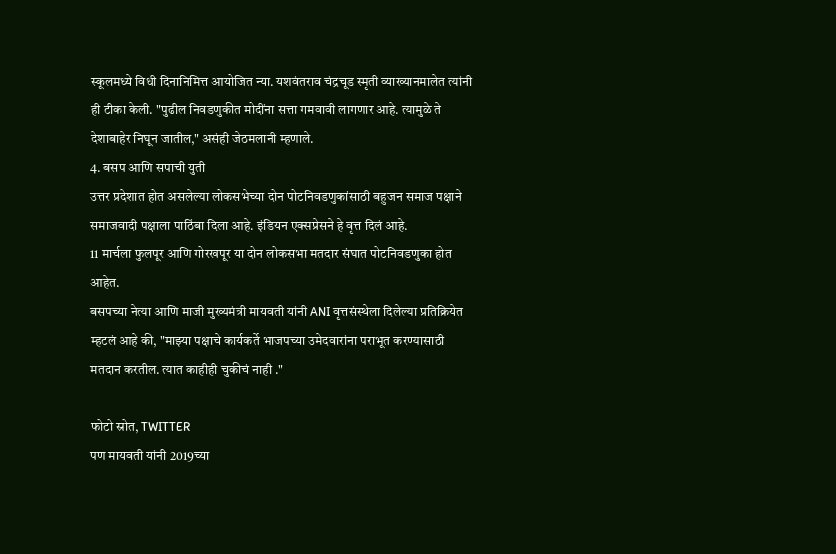स्कूलमध्ये विधी दिनानिमित्त आयोजित न्या. यशवंतराव चंद्रचूड स्मृती व्याख्यानमालेत त्यांनी ही टीका केली. "पुढील निवडणुकीत मोदींना सत्ता गमवावी लागणार आहे. त्यामुळे ते देशाबाहेर निघून जातील," असंही जेठमलानी म्हणाले.
4. बसप आणि सपाची युती
उत्तर प्रदेशात होत असलेल्या लोकसभेच्या दोन पोटनिवडणुकांसाठी बहुजन समाज पक्षाने समाजवादी पक्षाला पाठिंबा दिला आहे. इंडियन एक्सप्रेसने हे वृत्त दिलं आहे.
11 मार्चला फुलपूर आणि गोरखपूर या दोन लोकसभा मतदार संघात पोटनिवडणुका होत आहेत.
बसपच्या नेत्या आणि माजी मुख्यमंत्री मायवती यांनी ANI वृत्तसंस्थेला दिलेल्या प्रतिक्रियेत म्हटलं आहे की, "माझ्या पक्षाचे कार्यकर्ते भाजपच्या उमेदवारांना पराभूत करण्यासाठी मतदान करतील. त्यात काहीही चुकीचं नाही ."

फोटो स्रोत, TWITTER
पण मायवती यांनी 2019च्या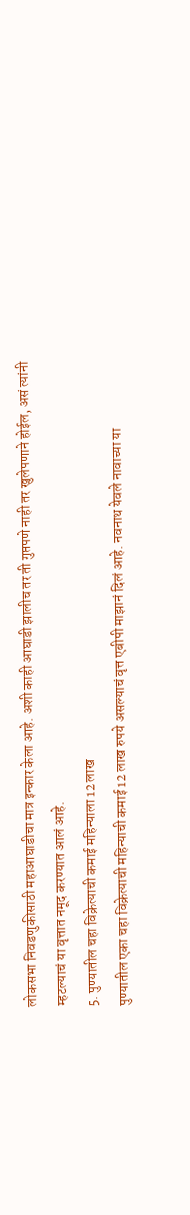लोकसभा निवडणुकीसाठी महाआघाडीचा मात्र इन्कार केला आहे. अशी काही आघाडी झालीच तर ती गुप्तपणे नाही तर खुलेपणाने होईल, असं त्यांनी म्हटल्याचं या वृत्तात नमूद करण्यात आलं आहे.
5. पुण्यातील चहा विक्रेत्याची कमाई महिन्याला 12 लाख
पुण्यातील एका चहा विक्रेत्याची महिन्याची कमाई 12 लाख रुपये असल्याचं वृत्त एबीपी माझानं दिलं आहे. नवनाथ येवले नावाच्या या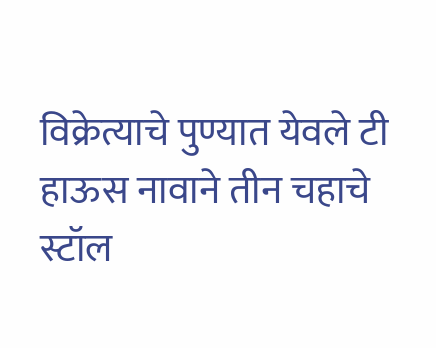विक्रेत्याचे पुण्यात येवले टी हाऊस नावाने तीन चहाचे स्टॉल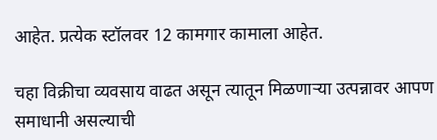आहेत. प्रत्येक स्टॉलवर 12 कामगार कामाला आहेत.

चहा विक्रीचा व्यवसाय वाढत असून त्यातून मिळणाऱ्या उत्पन्नावर आपण समाधानी असल्याची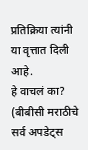प्रतिक्रिया त्यांनी या वृत्तात दिली आहे.
हे वाचलं का?
(बीबीसी मराठीचे सर्व अपडेट्स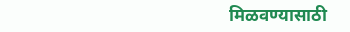मिळवण्यासाठी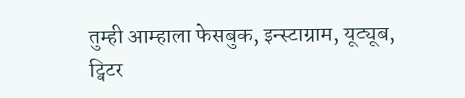तुम्ही आम्हाला फेसबुक, इन्स्टाग्राम, यूट्यूब, ट्विटर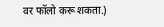वर फॉलो करू शकता.)